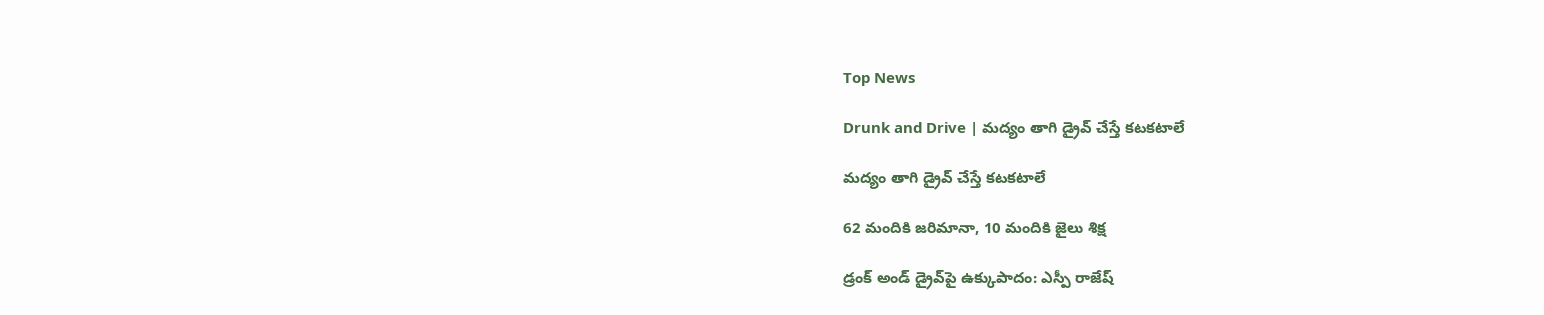Top News

Drunk and Drive | మద్యం తాగి డ్రైవ్ చేస్తే కటకటాలే

మద్యం తాగి డ్రైవ్ చేస్తే కటకటాలే

62 మందికి జరిమానా, 10 మందికి జైలు శిక్ష

డ్రంక్ అండ్ డ్రైవ్‌పై ఉక్కుపాదం: ఎస్పీ రాజేష్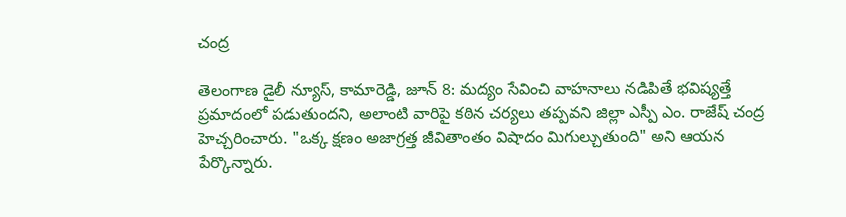చంద్ర

తెలంగాణ డైలీ న్యూస్, కామారెడ్డి, జూన్ 8: మద్యం సేవించి వాహనాలు నడిపితే భవిష్యత్తే ప్రమాదంలో పడుతుందని, అలాంటి వారిపై కఠిన చర్యలు తప్పవని జిల్లా ఎస్పీ ఎం. రాజేష్ చంద్ర హెచ్చరించారు. "ఒక్క క్షణం అజాగ్రత్త జీవితాంతం విషాదం మిగుల్చుతుంది" అని ఆయన పేర్కొన్నారు.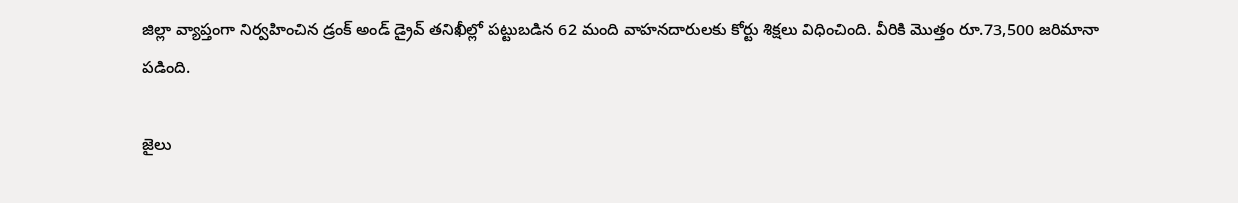జిల్లా వ్యాప్తంగా నిర్వహించిన డ్రంక్ అండ్ డ్రైవ్ తనిఖీల్లో పట్టుబడిన 62 మంది వాహనదారులకు కోర్టు శిక్షలు విధించింది. వీరికి మొత్తం రూ.73,500 జరిమానా పడింది.

జైలు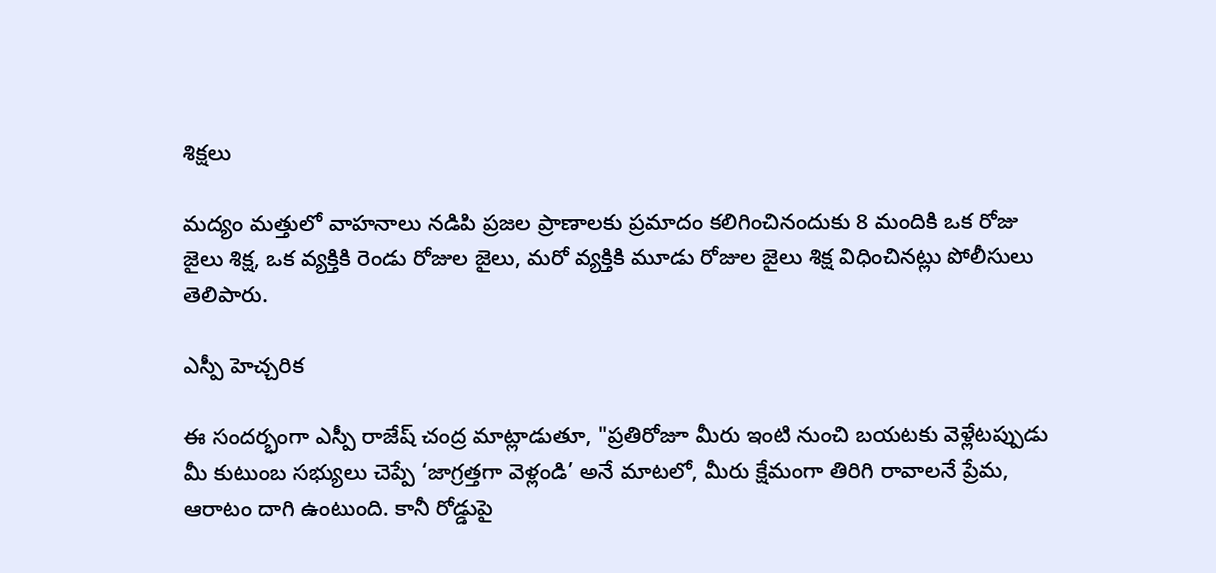శిక్షలు

మద్యం మత్తులో వాహనాలు నడిపి ప్రజల ప్రాణాలకు ప్రమాదం కలిగించినందుకు 8 మందికి ఒక రోజు జైలు శిక్ష, ఒక వ్యక్తికి రెండు రోజుల జైలు, మరో వ్యక్తికి మూడు రోజుల జైలు శిక్ష విధించినట్లు పోలీసులు తెలిపారు.

ఎస్పీ హెచ్చరిక

ఈ సందర్భంగా ఎస్పీ రాజేష్ చంద్ర మాట్లాడుతూ, "ప్రతిరోజూ మీరు ఇంటి నుంచి బయటకు వెళ్లేటప్పుడు మీ కుటుంబ సభ్యులు చెప్పే ‘జాగ్రత్తగా వెళ్లండి’ అనే మాటలో, మీరు క్షేమంగా తిరిగి రావాలనే ప్రేమ, ఆరాటం దాగి ఉంటుంది. కానీ రోడ్డుపై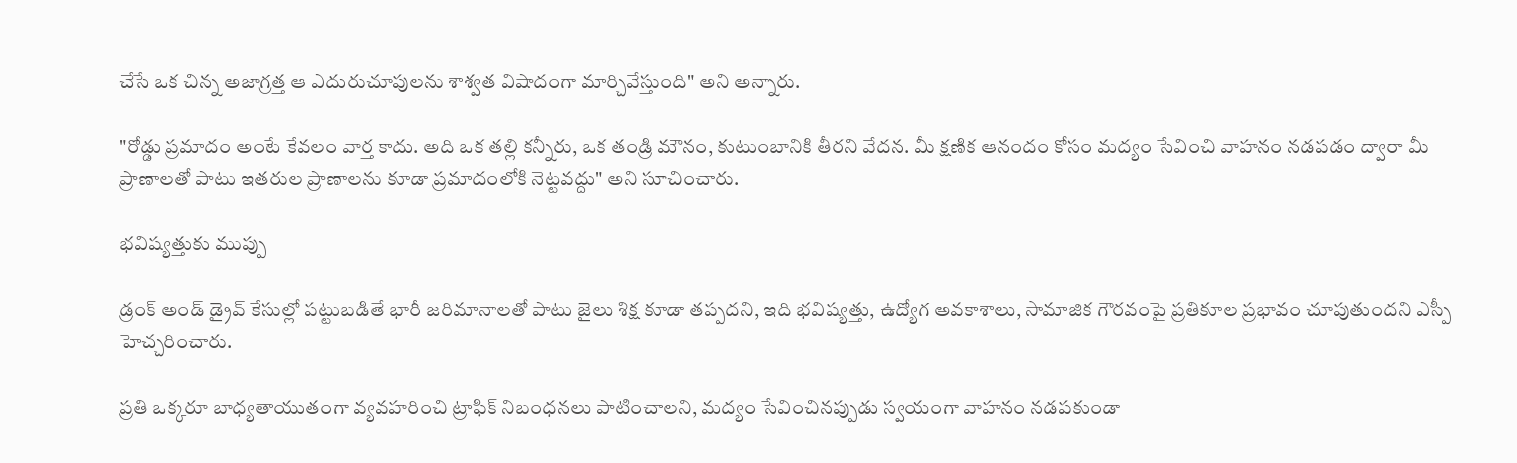చేసే ఒక చిన్న అజాగ్రత్త ఆ ఎదురుచూపులను శాశ్వత విషాదంగా మార్చివేస్తుంది" అని అన్నారు.

"రోడ్డు ప్రమాదం అంటే కేవలం వార్త కాదు. అది ఒక తల్లి కన్నీరు, ఒక తండ్రి మౌనం, కుటుంబానికి తీరని వేదన. మీ క్షణిక ఆనందం కోసం మద్యం సేవించి వాహనం నడపడం ద్వారా మీ ప్రాణాలతో పాటు ఇతరుల ప్రాణాలను కూడా ప్రమాదంలోకి నెట్టవద్దు" అని సూచించారు.

భవిష్యత్తుకు ముప్పు

డ్రంక్ అండ్ డ్రైవ్ కేసుల్లో పట్టుబడితే భారీ జరిమానాలతో పాటు జైలు శిక్ష కూడా తప్పదని, ఇది భవిష్యత్తు, ఉద్యోగ అవకాశాలు, సామాజిక గౌరవంపై ప్రతికూల ప్రభావం చూపుతుందని ఎస్పీ హెచ్చరించారు.

ప్రతి ఒక్కరూ బాధ్యతాయుతంగా వ్యవహరించి ట్రాఫిక్ నిబంధనలు పాటించాలని, మద్యం సేవించినప్పుడు స్వయంగా వాహనం నడపకుండా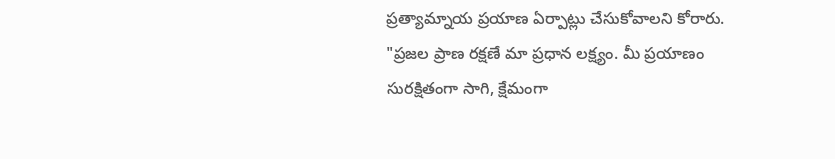ప్రత్యామ్నాయ ప్రయాణ ఏర్పాట్లు చేసుకోవాలని కోరారు. "ప్రజల ప్రాణ రక్షణే మా ప్రధాన లక్ష్యం. మీ ప్రయాణం సురక్షితంగా సాగి, క్షేమంగా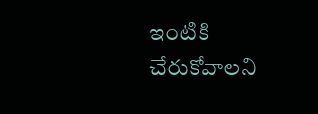ఇంటికి చేరుకోవాలని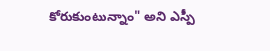కోరుకుంటున్నాం" అని ఎస్పీ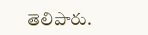తెలిపారు.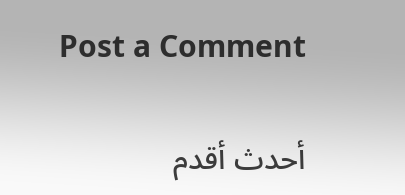Post a Comment

أحدث أقدم